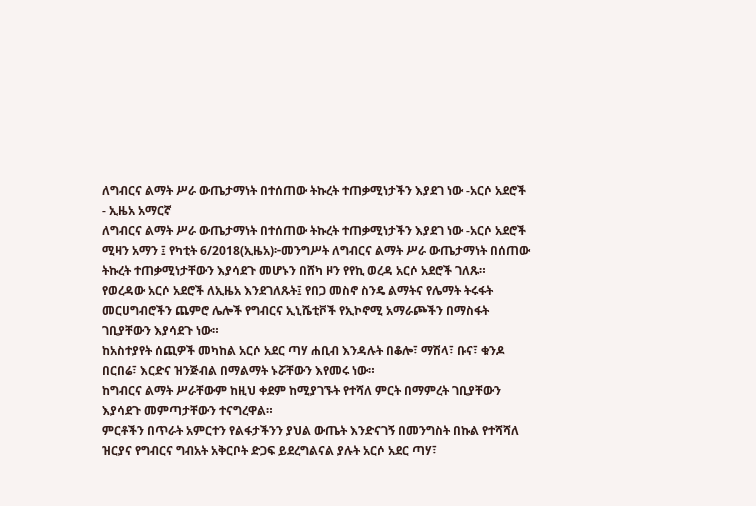ለግብርና ልማት ሥራ ውጤታማነት በተሰጠው ትኩረት ተጠቃሚነታችን እያደገ ነው -አርሶ አደሮች - ኢዜአ አማርኛ
ለግብርና ልማት ሥራ ውጤታማነት በተሰጠው ትኩረት ተጠቃሚነታችን እያደገ ነው -አርሶ አደሮች
ሚዛን አማን ፤ የካቲት 6/2018(ኢዜአ)፦መንግሥት ለግብርና ልማት ሥራ ውጤታማነት በሰጠው ትኩረት ተጠቃሚነታቸውን እያሳደጉ መሆኑን በሸካ ዞን የየኪ ወረዳ አርሶ አደሮች ገለጹ።
የወረዳው አርሶ አደሮች ለኢዜአ እንደገለጹት፤ የበጋ መስኖ ስንዴ ልማትና የሌማት ትሩፋት መርሀግብሮችን ጨምሮ ሌሎች የግብርና ኢኒሼቲቮች የኢኮኖሚ አማራጮችን በማስፋት ገቢያቸውን እያሳደጉ ነው።
ከአስተያየት ሰጪዎች መካከል አርሶ አደር ጣሃ ሐቢብ እንዳሉት በቆሎ፣ ማሽላ፣ ቡና፣ ቁንዶ በርበሬ፣ እርድና ዝንጅብል በማልማት ኑሯቸውን እየመሩ ነው።
ከግብርና ልማት ሥራቸውም ከዚህ ቀደም ከሚያገኙት የተሻለ ምርት በማምረት ገቢያቸውን እያሳደጉ መምጣታቸውን ተናግረዋል።
ምርቶችን በጥራት አምርተን የልፋታችንን ያህል ውጤት እንድናገኝ በመንግስት በኩል የተሻሻለ ዝርያና የግብርና ግብአት አቅርቦት ድጋፍ ይደረግልናል ያሉት አርሶ አደር ጣሃ፣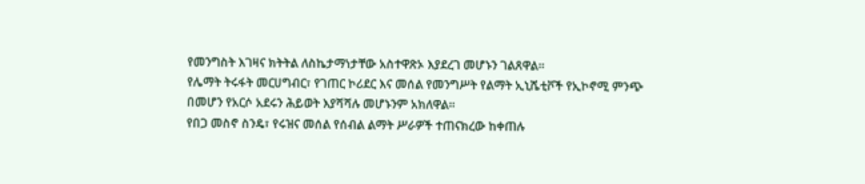የመንግስት እገዛና ክትትል ለስኬታማነታቸው አስተዋጽኦ እያደረገ መሆኑን ገልጸዋል።
የሌማት ትሩፋት መርሀግብር፣ የገጠር ኮሪደር እና መሰል የመንግሥት የልማት ኢኒሼቲቮች የኢኮኖሚ ምንጭ በመሆን የአርሶ አደሩን ሕይወት እያሻሻሉ መሆኑንም አክለዋል።
የበጋ መስኖ ስንዴ፣ የሩዝና መሰል የሰብል ልማት ሥራዎች ተጠናክረው ከቀጠሉ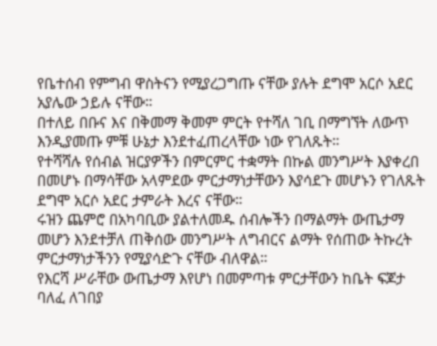የቤተሰብ የምግብ ዋስትናን የሚያረጋግጡ ናቸው ያሉት ደግሞ አርሶ አደር አያሌው ኃይሉ ናቸው።
በተለይ በቡና እና በቅመማ ቅመም ምርት የተሻለ ገቢ በማግኘት ለውጥ እንዲያመጡ ምቹ ሁኔታ እንደተፈጠረላቸው ነው የገለጹት።
የተሻሻሉ የሰብል ዝርያዎችን በምርምር ተቋማት በኩል መንግሥት እያቀረበ በመሆኑ በማሳቸው አላምደው ምርታማነታቸውን እያሳደጉ መሆኑን የገለጹት ደግሞ አርሶ አደር ታምራት እረና ናቸው።
ሩዝን ጨምሮ በአካባቢው ያልተለመዱ ሰብሎችን በማልማት ውጤታማ መሆን እንደተቻለ ጠቅሰው መንግሥት ለግብርና ልማት የሰጠው ትኩረት ምርታማነታችንን የሚያሳድጉ ናቸው ብለዋል።
የእርሻ ሥራቸው ውጤታማ እየሆነ በመምጣቱ ምርታቸውን ከቤት ፍጆታ ባለፈ ለገበያ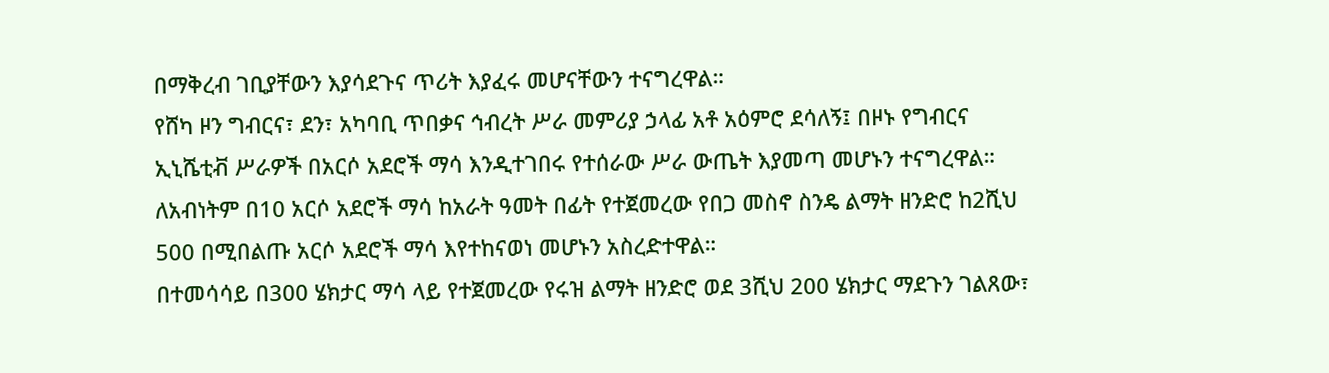በማቅረብ ገቢያቸውን እያሳደጉና ጥሪት እያፈሩ መሆናቸውን ተናግረዋል።
የሸካ ዞን ግብርና፣ ደን፣ አካባቢ ጥበቃና ኅብረት ሥራ መምሪያ ኃላፊ አቶ አዕምሮ ደሳለኝ፤ በዞኑ የግብርና ኢኒሼቲቭ ሥራዎች በአርሶ አደሮች ማሳ እንዲተገበሩ የተሰራው ሥራ ውጤት እያመጣ መሆኑን ተናግረዋል።
ለአብነትም በ10 አርሶ አደሮች ማሳ ከአራት ዓመት በፊት የተጀመረው የበጋ መስኖ ስንዴ ልማት ዘንድሮ ከ2ሺህ 500 በሚበልጡ አርሶ አደሮች ማሳ እየተከናወነ መሆኑን አስረድተዋል።
በተመሳሳይ በ300 ሄክታር ማሳ ላይ የተጀመረው የሩዝ ልማት ዘንድሮ ወደ 3ሺህ 200 ሄክታር ማደጉን ገልጸው፣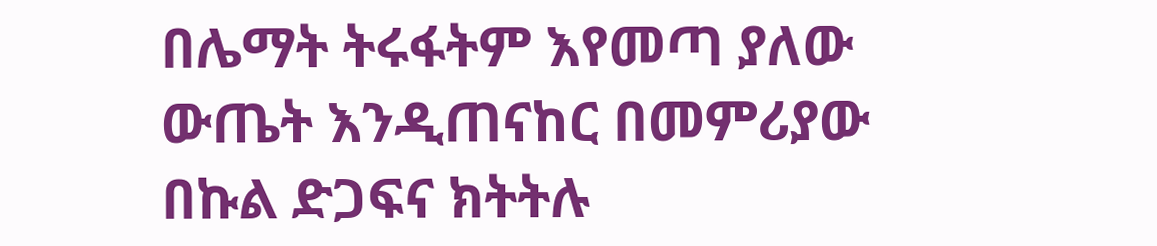በሌማት ትሩፋትም እየመጣ ያለው ውጤት እንዲጠናከር በመምሪያው በኩል ድጋፍና ክትትሉ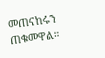መጠናከሩን ጠቁመዋል።